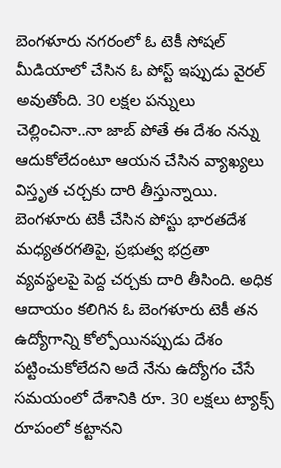బెంగళూరు నగరంలో ఓ టెకీ సోషల్ మీడియాలో చేసిన ఓ పోస్ట్ ఇప్పుడు వైరల్ అవుతోంది. 30 లక్షల పన్నులు చెల్లించినా..నా జాబ్ పోతే ఈ దేశం నన్ను ఆదుకోలేదంటూ ఆయన చేసిన వ్యాఖ్యలు విస్తృత చర్చకు దారి తీస్తున్నాయి. బెంగళూరు టెకీ చేసిన పోస్టు భారతదేశ మధ్యతరగతిపై, ప్రభుత్వ భద్రతా వ్యవస్థలపై పెద్ద చర్చకు దారి తీసింది. అధిక ఆదాయం కలిగిన ఓ బెంగళూరు టెకీ తన ఉద్యోగాన్ని కోల్పోయినప్పుడు దేశం పట్టించుకోలేదని అదే నేను ఉద్యోగం చేసే సమయంలో దేశానికి రూ. 30 లక్షలు ట్యాక్స్ రూపంలో కట్టానని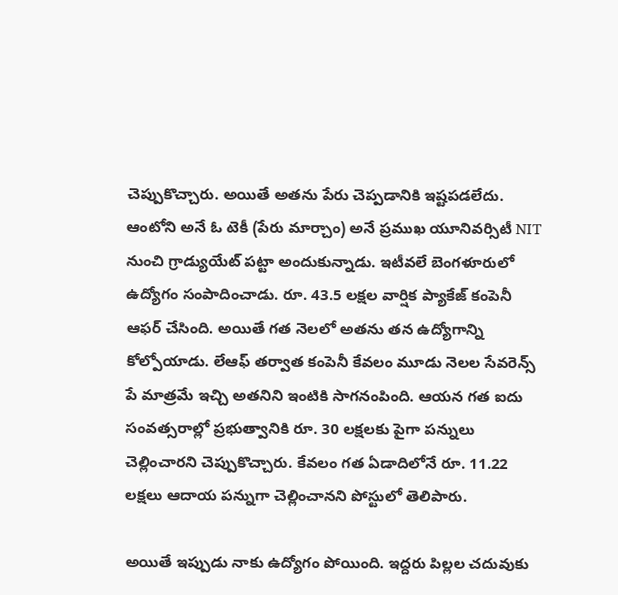చెప్పుకొచ్చారు. అయితే అతను పేరు చెప్పడానికి ఇష్టపడలేదు.
ఆంటోని అనే ఓ టెకీ (పేరు మార్చాం) అనే ప్రముఖ యూనివర్సిటీ NIT నుంచి గ్రాడ్యుయేట్ పట్టా అందుకున్నాడు. ఇటీవలే బెంగళూరులో ఉద్యోగం సంపాదించాడు. రూ. 43.5 లక్షల వార్షిక ప్యాకేజ్ కంపెనీ ఆఫర్ చేసింది. అయితే గత నెలలో అతను తన ఉద్యోగాన్ని కోల్పోయాడు. లేఆఫ్ తర్వాత కంపెనీ కేవలం మూడు నెలల సేవరెన్స్ పే మాత్రమే ఇచ్చి అతనిని ఇంటికి సాగనంపింది. ఆయన గత ఐదు సంవత్సరాల్లో ప్రభుత్వానికి రూ. 30 లక్షలకు పైగా పన్నులు చెల్లించారని చెప్పుకొచ్చారు. కేవలం గత ఏడాదిలోనే రూ. 11.22 లక్షలు ఆదాయ పన్నుగా చెల్లించానని పోస్టులో తెలిపారు.

అయితే ఇప్పుడు నాకు ఉద్యోగం పోయింది. ఇద్దరు పిల్లల చదువుకు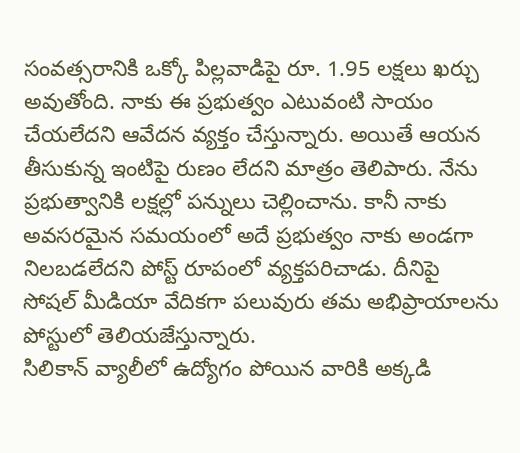సంవత్సరానికి ఒక్కో పిల్లవాడిపై రూ. 1.95 లక్షలు ఖర్చు అవుతోంది. నాకు ఈ ప్రభుత్వం ఎటువంటి సాయం చేయలేదని ఆవేదన వ్యక్తం చేస్తున్నారు. అయితే ఆయన తీసుకున్న ఇంటిపై రుణం లేదని మాత్రం తెలిపారు. నేను ప్రభుత్వానికి లక్షల్లో పన్నులు చెల్లించాను. కానీ నాకు అవసరమైన సమయంలో అదే ప్రభుత్వం నాకు అండగా నిలబడలేదని పోస్ట్ రూపంలో వ్యక్తపరిచాడు. దీనిపై సోషల్ మీడియా వేదికగా పలువురు తమ అభిప్రాయాలను పోస్టులో తెలియజేస్తున్నారు.
సిలికాన్ వ్యాలీలో ఉద్యోగం పోయిన వారికి అక్కడి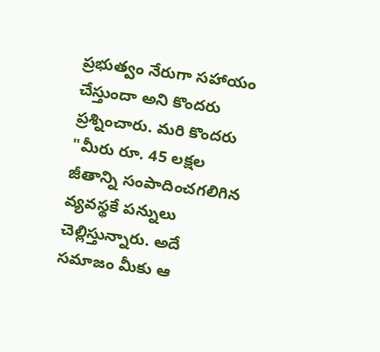ప్రభుత్వం నేరుగా సహాయం చేస్తుందా అని కొందరు ప్రశ్నించారు. మరి కొందరు "మీరు రూ. 45 లక్షల జీతాన్ని సంపాదించగలిగిన వ్యవస్థకే పన్నులు చెల్లిస్తున్నారు. అదే సమాజం మీకు ఆ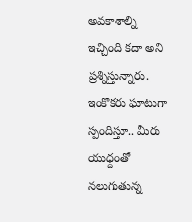అవకాశాల్ని ఇచ్చింది కదా అని ప్రశ్నిస్తున్నారు. ఇంకొకరు ఘాటుగా స్పందిస్తూ.. మీరు యుధ్దంతో నలుగుతున్న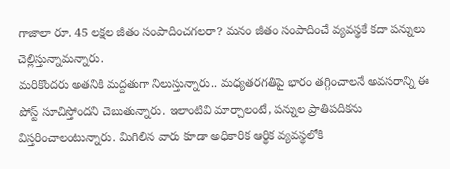గాజాలా రూ. 45 లక్షల జీతం సంపాదించగలరా? మనం జీతం సంపాదించే వ్యవస్థకే కదా పన్నులు చెల్లిస్తున్నామన్నారు.
మరికొందరు అతనికి మద్దతుగా నిలుస్తున్నారు.. మధ్యతరగతిపై భారం తగ్గించాలనే అవసరాన్ని ఈ పోస్ట్ సూచిస్తోందని చెబుతున్నారు. ఇలాంటివి మార్చాలంటే, పన్నుల ప్రాతిపదికను విస్తరించాలంటున్నారు. మిగిలిన వారు కూడా అధికారిక ఆర్థిక వ్యవస్థలోకి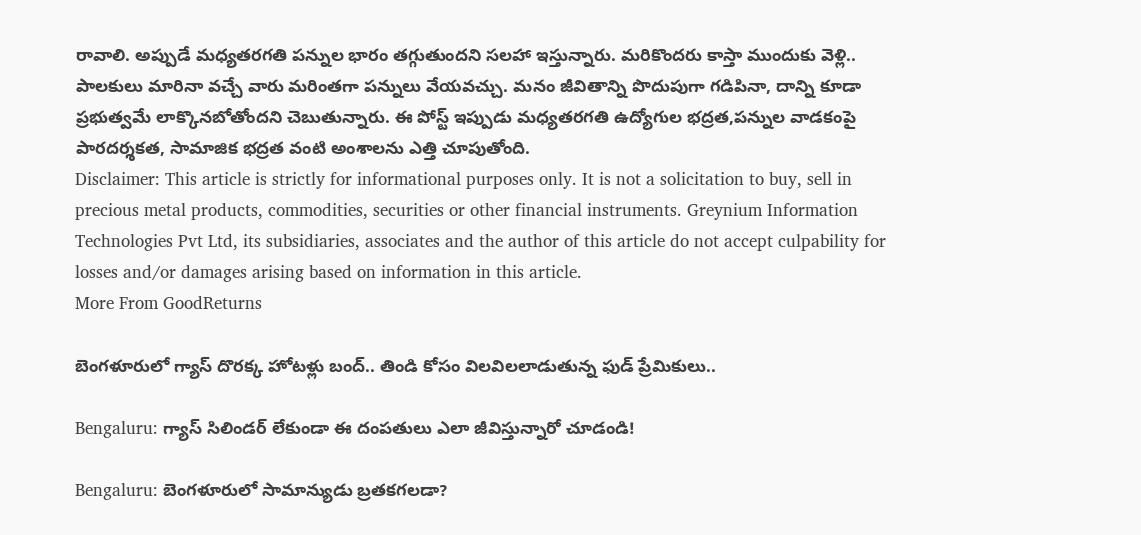రావాలి. అప్పుడే మధ్యతరగతి పన్నుల భారం తగ్గుతుందని సలహా ఇస్తున్నారు. మరికొందరు కాస్తా ముందుకు వెళ్లి.. పాలకులు మారినా వచ్చే వారు మరింతగా పన్నులు వేయవచ్చు. మనం జీవితాన్ని పొదుపుగా గడిపినా, దాన్ని కూడా ప్రభుత్వమే లాక్కొనబోతోందని చెబుతున్నారు. ఈ పోస్ట్ ఇప్పుడు మధ్యతరగతి ఉద్యోగుల భద్రత,పన్నుల వాడకంపై పారదర్శకత, సామాజిక భద్రత వంటి అంశాలను ఎత్తి చూపుతోంది.
Disclaimer: This article is strictly for informational purposes only. It is not a solicitation to buy, sell in precious metal products, commodities, securities or other financial instruments. Greynium Information Technologies Pvt Ltd, its subsidiaries, associates and the author of this article do not accept culpability for losses and/or damages arising based on information in this article.
More From GoodReturns

బెంగళూరులో గ్యాస్ దొరక్క హోటళ్లు బంద్.. తిండి కోసం విలవిలలాడుతున్న ఫుడ్ ప్రేమికులు..

Bengaluru: గ్యాస్ సిలిండర్ లేకుండా ఈ దంపతులు ఎలా జీవిస్తున్నారో చూడండి!

Bengaluru: బెంగళూరులో సామాన్యుడు బ్రతకగలడా?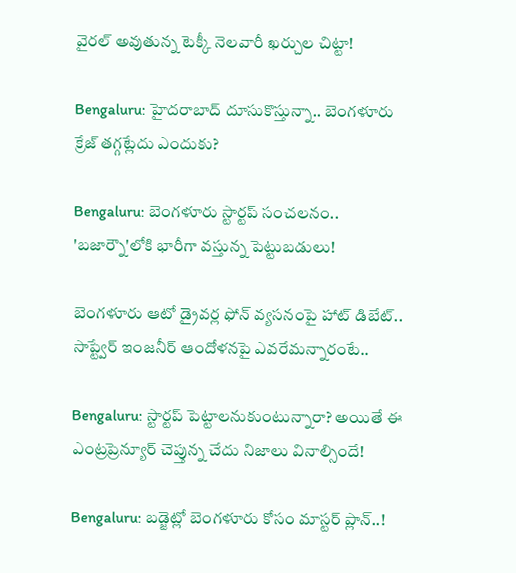వైరల్ అవుతున్న టెక్కీ నెలవారీ ఖర్చుల చిట్టా!

Bengaluru: హైదరాబాద్ దూసుకొస్తున్నా.. బెంగళూరు క్రేజ్ తగ్గట్లేదు ఎందుకు?

Bengaluru: బెంగళూరు స్టార్టప్ సంచలనం.. 'బజార్నౌ'లోకి భారీగా వస్తున్న పెట్టుబడులు!

బెంగళూరు ఆటో డ్రైవర్ల ఫోన్ వ్యసనంపై హాట్ డిబేట్.. సాప్ట్వేర్ ఇంజనీర్ ఆందోళనపై ఎవరేమన్నారంటే..

Bengaluru: స్టార్టప్ పెట్టాలనుకుంటున్నారా? అయితే ఈ ఎంట్రప్రెన్యూర్ చెప్తున్న చేదు నిజాలు వినాల్సిందే!

Bengaluru: బడ్జెట్లో బెంగళూరు కోసం మాస్టర్ ప్లాన్..!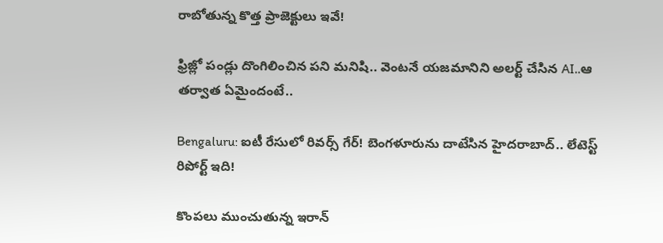రాబోతున్న కొత్త ప్రాజెక్టులు ఇవే!

ఫ్రిజ్లో పండ్లు దొంగిలించిన పని మనిషి.. వెంటనే యజమానిని అలర్ట్ చేసిన AI..ఆ తర్వాత ఏమైందంటే..

Bengaluru: ఐటీ రేసులో రివర్స్ గేర్! బెంగళూరును దాటేసిన హైదరాబాద్.. లేటెస్ట్ రిపోర్ట్ ఇది!

కొంపలు ముంచుతున్న ఇరాన్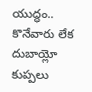యుద్ధం.. కొనేవారు లేక దుబాయ్లో కుప్పలు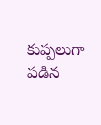కుప్పలుగా పడిన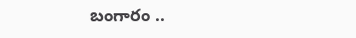బంగారం ..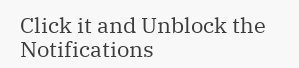Click it and Unblock the Notifications